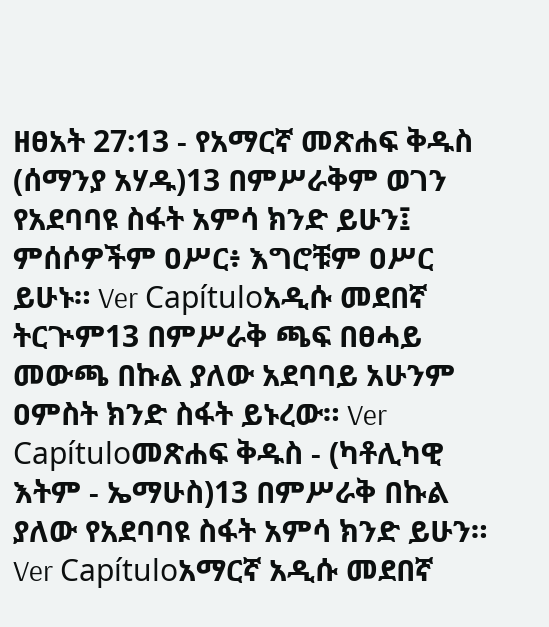ዘፀአት 27:13 - የአማርኛ መጽሐፍ ቅዱስ (ሰማንያ አሃዱ)13 በምሥራቅም ወገን የአደባባዩ ስፋት አምሳ ክንድ ይሁን፤ ምሰሶዎችም ዐሥር፥ እግሮቹም ዐሥር ይሁኑ። Ver Capítuloአዲሱ መደበኛ ትርጒም13 በምሥራቅ ጫፍ በፀሓይ መውጫ በኩል ያለው አደባባይ አሁንም ዐምስት ክንድ ስፋት ይኑረው። Ver Capítuloመጽሐፍ ቅዱስ - (ካቶሊካዊ እትም - ኤማሁስ)13 በምሥራቅ በኩል ያለው የአደባባዩ ስፋት አምሳ ክንድ ይሁን። Ver Capítuloአማርኛ አዲሱ መደበኛ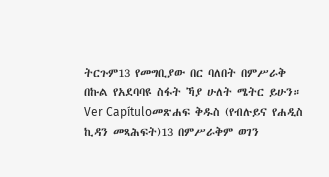ትርጉም13 የመግቢያው በር ባለበት በምሥራቅ በኩል የአደባባዩ ስፋት ኻያ ሁለት ሜትር ይሁን። Ver Capítuloመጽሐፍ ቅዱስ (የብሉይና የሐዲስ ኪዳን መጻሕፍት)13 በምሥራቅም ወገን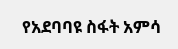የአደባባዩ ስፋት አምሳ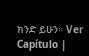ክንድ ይሁን። Ver Capítulo |